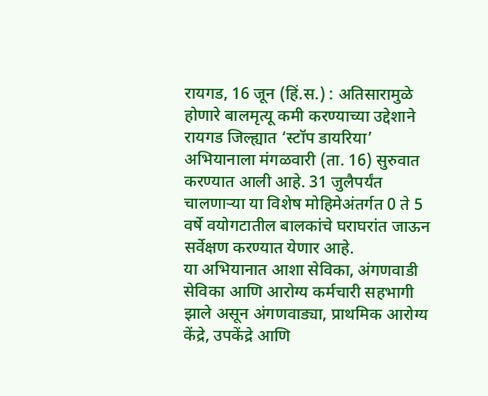रायगड, 16 जून (हिं.स.) : अतिसारामुळे होणारे बालमृत्यू कमी करण्याच्या उद्देशाने रायगड जिल्ह्यात ‘स्टॉप डायरिया’ अभियानाला मंगळवारी (ता. 16) सुरुवात करण्यात आली आहे. 31 जुलैपर्यंत चालणाऱ्या या विशेष मोहिमेअंतर्गत 0 ते 5 वर्षे वयोगटातील बालकांचे घराघरांत जाऊन सर्वेक्षण करण्यात येणार आहे.
या अभियानात आशा सेविका, अंगणवाडी सेविका आणि आरोग्य कर्मचारी सहभागी झाले असून अंगणवाड्या, प्राथमिक आरोग्य केंद्रे, उपकेंद्रे आणि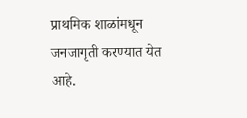प्राथमिक शाळांमधून जनजागृती करण्यात येत आहे.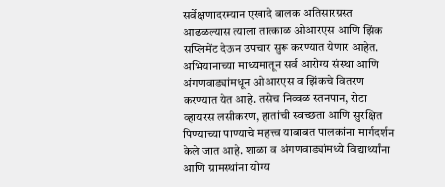सर्वेक्षणादरम्यान एखादे बालक अतिसारग्रस्त आढळल्यास त्याला तात्काळ ओआरएस आणि झिंक सप्लिमेंट देऊन उपचार सुरू करण्यात येणार आहेत.
अभियानाच्या माध्यमातून सर्व आरोग्य संस्था आणि अंगणवाड्यांमधून ओआरएस व झिंकचे वितरण करण्यात येत आहे. तसेच निव्वळ स्तनपान, रोटा व्हायरस लसीकरण, हातांची स्वच्छता आणि सुरक्षित पिण्याच्या पाण्याचे महत्त्व याबाबत पालकांना मार्गदर्शन केले जात आहे. शाळा व अंगणवाड्यांमध्ये विद्यार्थ्यांना आणि ग्रामस्थांना योग्य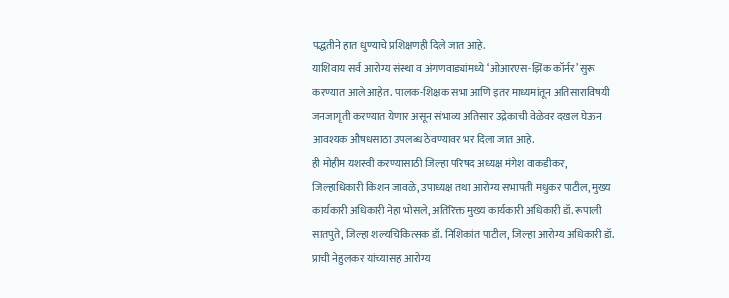पद्धतीने हात धुण्याचे प्रशिक्षणही दिले जात आहे.
याशिवाय सर्व आरोग्य संस्था व अंगणवाड्यांमध्ये ‘ओआरएस-झिंक कॉर्नर’ सुरू करण्यात आले आहेत. पालक-शिक्षक सभा आणि इतर माध्यमांतून अतिसाराविषयी जनजागृती करण्यात येणार असून संभाव्य अतिसार उद्रेकाची वेळेवर दखल घेऊन आवश्यक औषधसाठा उपलब्ध ठेवण्यावर भर दिला जात आहे.
ही मोहीम यशस्वी करण्यासाठी जिल्हा परिषद अध्यक्ष मंगेश वाकडीकर, जिल्हाधिकारी किशन जावळे, उपाध्यक्ष तथा आरोग्य सभापती मधुकर पाटील, मुख्य कार्यकारी अधिकारी नेहा भोसले, अतिरिक्त मुख्य कार्यकारी अधिकारी डॉ. रूपाली सातपुते, जिल्हा शल्यचिकित्सक डॉ. निशिकांत पाटील, जिल्हा आरोग्य अधिकारी डॉ. प्राची नेहुलकर यांच्यासह आरोग्य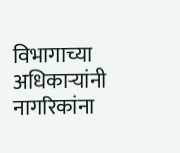विभागाच्या अधिकाऱ्यांनी नागरिकांना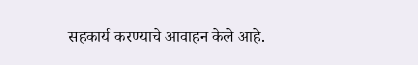सहकार्य करण्याचे आवाहन केले आहे.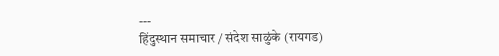---
हिंदुस्थान समाचार / संदेश साळुंके (रायगड)